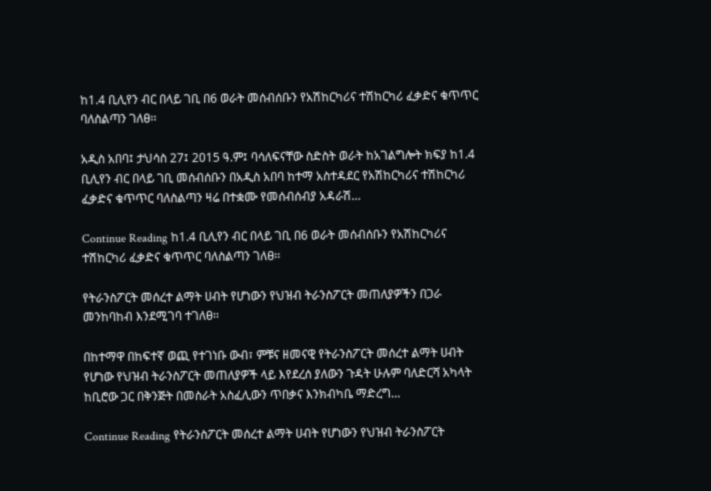ከ1.4 ቢሊየን ብር በላይ ገቢ በ6 ወራት መሰብሰቡን የአሽከርካሪና ተሽከርካሪ ፈቃድና ቁጥጥር ባለስልጣን ገለፀ፡፡

አዲስ አበባ፤ ታህሳስ 27፤ 2015 ዓ.ም፤ ባሳለፍናቸው ስድስት ወራት ከአገልግሎት ክፍያ ከ1.4 ቢሊየን ብር በላይ ገቢ መሰብሰቡን በአዲስ አበባ ከተማ አስተዳደር የአሽከርካሪና ተሽከርካሪ ፈቃድና ቁጥጥር ባለስልጣን ዛሬ በተቋሙ የመሰብሰብያ አዳራሽ…

Continue Reading ከ1.4 ቢሊየን ብር በላይ ገቢ በ6 ወራት መሰብሰቡን የአሽከርካሪና ተሽከርካሪ ፈቃድና ቁጥጥር ባለስልጣን ገለፀ፡፡

የትራንስፖርት መሰረተ ልማት ሀብት የሆነውን የህዝብ ትራንስፖርት መጠለያዎችን በጋራ መንከባከብ እንደሚገባ ተገለፀ፡፡

በከተማዋ በከፍተኛ ወጪ የተገነቡ ውብ፣ ምቹና ዘመናዊ የትራንስፖርት መሰረተ ልማት ሀብት የሆነው የህዝብ ትራንስፖርት መጠለያዎች ላይ እየደረሰ ያለውን ጉዳት ሁሉም ባለድርሻ አካላት ከቢሮው ጋር በቅንጅት በመስራት አስፈሊውን ጥበቃና እንክብካቤ ማድረግ…

Continue Reading የትራንስፖርት መሰረተ ልማት ሀብት የሆነውን የህዝብ ትራንስፖርት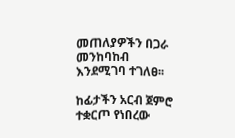መጠለያዎችን በጋራ መንከባከብ እንደሚገባ ተገለፀ፡፡

ከፊታችን አርብ ጀምሮ ተቋርጦ የነበረው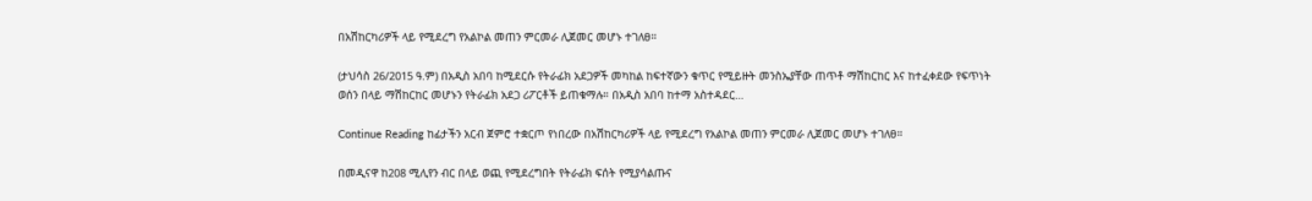በአሽከርካሪዎች ላይ የሚደረግ የአልኮል መጠን ምርመራ ሊጀመር መሆኑ ተገለፀ።

(ታህሳስ 26/2015 ዓ.ም) በአዲስ አበባ ከሚደርሱ የትራፊክ አደጋዎች መካከል ከፍተኛውን ቁጥር የሚይዙት መንስኤያቸው ጠጥቶ ማሽከርከር እና ከተፈቀደው የፍጥነት ወሰን በላይ ማሽከርከር መሆኑን የትራፊክ አደጋ ሪፖርቶች ይጠቁማሉ። በአዲስ አበባ ከተማ አስተዳደር…

Continue Reading ከፊታችን አርብ ጀምሮ ተቋርጦ የነበረው በአሽከርካሪዎች ላይ የሚደረግ የአልኮል መጠን ምርመራ ሊጀመር መሆኑ ተገለፀ።

በመዲናዋ ከ208 ሚሊየን ብር በላይ ወጪ የሚደረግበት የትራፊክ ፍሰት የሚያሳልጡና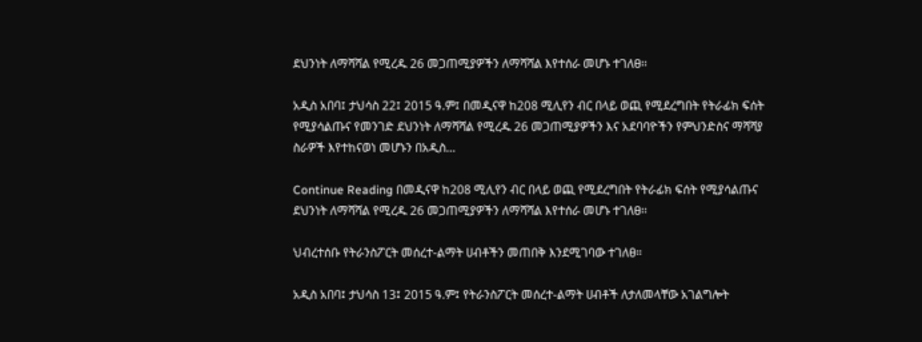ደህንነት ለማሻሻል የሚረዱ 26 መጋጠሚያዎችን ለማሻሻል እየተሰራ መሆኑ ተገለፀ፡፡

አዲስ አበባ፤ ታህሳስ 22፤ 2015 ዓ.ም፤ በመዲናዋ ከ208 ሚሊየን ብር በላይ ወጪ የሚደረግበት የትራፊክ ፍሰት የሚያሳልጡና የመንገድ ደህንነት ለማሻሻል የሚረዱ 26 መጋጠሚያዎችን እና አደባባዮችን የምህንድስና ማሻሻያ ስራዎች እየተከናወነ መሆኑን በአዲስ…

Continue Reading በመዲናዋ ከ208 ሚሊየን ብር በላይ ወጪ የሚደረግበት የትራፊክ ፍሰት የሚያሳልጡና ደህንነት ለማሻሻል የሚረዱ 26 መጋጠሚያዎችን ለማሻሻል እየተሰራ መሆኑ ተገለፀ፡፡

ህብረተሰቡ የትራንስፖርት መሰረተ-ልማት ሀብቶችን መጠበቅ እንደሚገባው ተገለፀ።

አዲስ አበባ፤ ታህሳስ 13፤ 2015 ዓ.ም፤ የትራንስፖርት መሰረተ-ልማት ሀብቶች ለታለመላቸው አገልግሎት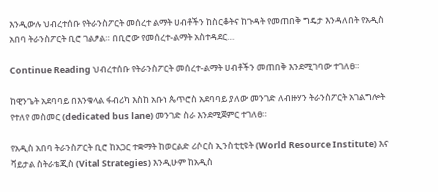እንዲውሉ ህብረተሰቡ የትራንስፖርት መሰረተ ልማት ሀብቶችን ከስርቆትና ከጉዳት የመጠበቅ ግዴታ እንዳለበት የአዲስ አበባ ትራንስፖርት ቢሮ ገልፆል። በቢሮው የመሰረተ-ልማት አስተዳደር…

Continue Reading ህብረተሰቡ የትራንስፖርት መሰረተ-ልማት ሀብቶችን መጠበቅ እንደሚገባው ተገለፀ።

ከዊንጌት አደባባይ በእንቁላል ፋብሪካ እስከ አቡነ ጴጥሮስ አደባባይ ያለው መንገድ ለብዙሃን ትራንስፖርት አገልግሎት የተለየ መስመር (dedicated bus lane) መንገድ ስራ እንደሚጀምር ተገለፀ።

የአዲስ አበባ ትራንስፖርት ቢሮ ከአጋር ተቋማት ከወርልድ ሪሶርስ ኢንስቲቲዩት (World Resource Institute) እና ቫይታል ስትራቴጂስ (Vital Strategies) እንዲሁም ከአዲስ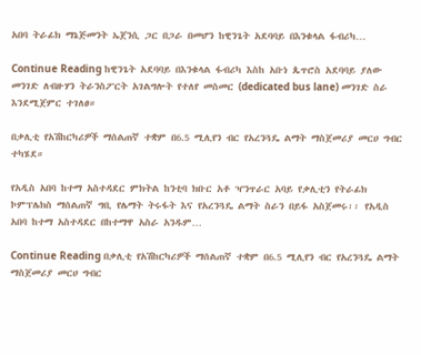አበባ ትራፊክ ማኔጅመንት ኤጀንሲ ጋር በጋራ በመሆን ከዊንጌት አደባባይ በእንቁላል ፋብሪካ…

Continue Reading ከዊንጌት አደባባይ በእንቁላል ፋብሪካ እስከ አቡነ ጴጥሮስ አደባባይ ያለው መንገድ ለብዙሃን ትራንስፖርት አገልግሎት የተለየ መስመር (dedicated bus lane) መንገድ ስራ እንደሚጀምር ተገለፀ።

በቃሊቲ የአሽከርካሪዎች ማሰልጠኛ ተቋም በ6.5 ሚሊየን ብር የአረንጓዴ ልማት ማስጀመሪያ መርሀ ግብር ተካሄደ።

የአዲስ አበባ ከተማ አስተዳደር ምክትል ከንቲባ ክቡር አቶ ዣንጥራር አባይ የቃሊቲን የትራፊክ ኮምፕሌክስ ማሰልጠኛ ግቢ የሌማት ትሩፋት እና የአረንጓዴ ልማት ስራን በይፋ አስጀመሩ፡፡ የአዲስ አበባ ከተማ አስተዳደር በከተማዋ አስራ አንዱም…

Continue Reading በቃሊቲ የአሽከርካሪዎች ማሰልጠኛ ተቋም በ6.5 ሚሊየን ብር የአረንጓዴ ልማት ማስጀመሪያ መርሀ ግብር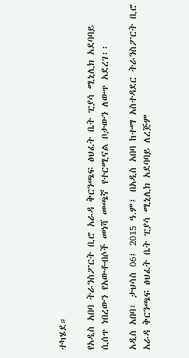ተካሄደ።

የአዲስ አበባ ትራንስፖርት ቢሮ አራዳ ቅርንጫፍ ፅህፈት ቤት ፒያሳ ሚኒሊክ አደባባይ ሲሰጥ ነበረውን የአውቶብሶች መነሻ መጫኛ የተርሚናል ቦታውን ለውጥ አደረገ፡፡

አዲስ አበባ፣ ታህሳስ 06፤ 2015 ዓ.ም፤ በአዲስ አበባ ከተማ አስተዳደር ትራንስፖርት ቢሮ አራዳ ቅርንጫፍ ፅህፈት ቤት ፒያሳ ሚኒሊክ አደባባይ ለረጅም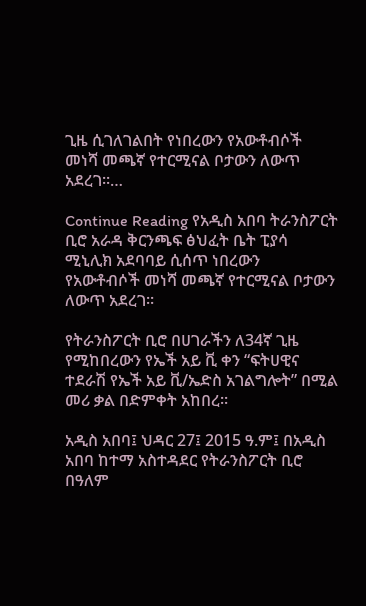ጊዜ ሲገለገልበት የነበረውን የአውቶብሶች መነሻ መጫኛ የተርሚናል ቦታውን ለውጥ አደረገ፡፡…

Continue Reading የአዲስ አበባ ትራንስፖርት ቢሮ አራዳ ቅርንጫፍ ፅህፈት ቤት ፒያሳ ሚኒሊክ አደባባይ ሲሰጥ ነበረውን የአውቶብሶች መነሻ መጫኛ የተርሚናል ቦታውን ለውጥ አደረገ፡፡

የትራንስፖርት ቢሮ በሀገራችን ለ34ኛ ጊዜ የሚከበረውን የኤች አይ ቪ ቀን “ፍትሀዊና ተደራሽ የኤች አይ ቪ/ኤድስ አገልግሎት” በሚል መሪ ቃል በድምቀት አከበረ፡፡

አዲስ አበባ፤ ህዳር 27፤ 2015 ዓ.ም፤ በአዲስ አበባ ከተማ አስተዳደር የትራንስፖርት ቢሮ በዓለም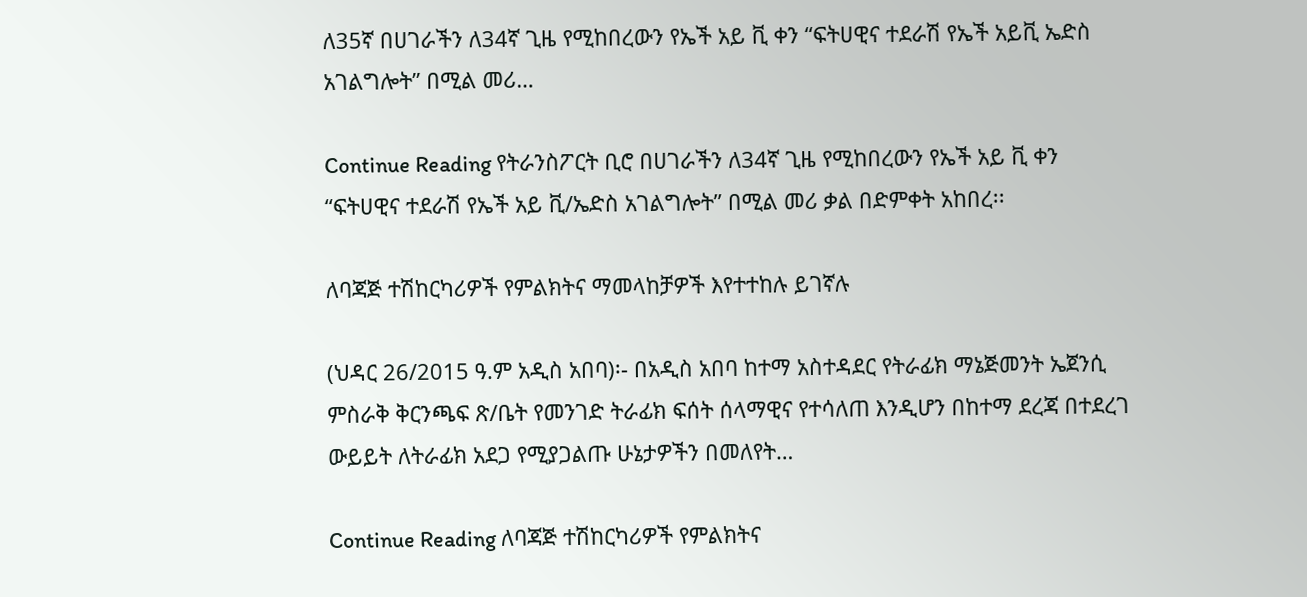ለ35ኛ በሀገራችን ለ34ኛ ጊዜ የሚከበረውን የኤች አይ ቪ ቀን “ፍትሀዊና ተደራሽ የኤች አይቪ ኤድስ አገልግሎት” በሚል መሪ…

Continue Reading የትራንስፖርት ቢሮ በሀገራችን ለ34ኛ ጊዜ የሚከበረውን የኤች አይ ቪ ቀን “ፍትሀዊና ተደራሽ የኤች አይ ቪ/ኤድስ አገልግሎት” በሚል መሪ ቃል በድምቀት አከበረ፡፡

ለባጃጅ ተሽከርካሪዎች የምልክትና ማመላከቻዎች እየተተከሉ ይገኛሉ

(ህዳር 26/2015 ዓ.ም አዲስ አበባ)፡- በአዲስ አበባ ከተማ አስተዳደር የትራፊክ ማኔጅመንት ኤጀንሲ ምስራቅ ቅርንጫፍ ጽ/ቤት የመንገድ ትራፊክ ፍሰት ሰላማዊና የተሳለጠ እንዲሆን በከተማ ደረጃ በተደረገ ውይይት ለትራፊክ አደጋ የሚያጋልጡ ሁኔታዎችን በመለየት…

Continue Reading ለባጃጅ ተሽከርካሪዎች የምልክትና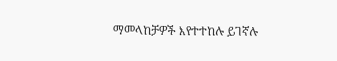ማመላከቻዎች እየተተከሉ ይገኛሉ